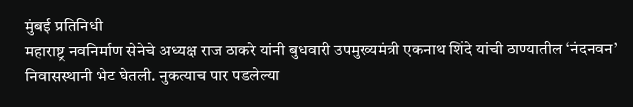मुंबई प्रतिनिधी
महाराष्ट्र नवनिर्माण सेनेचे अध्यक्ष राज ठाकरे यांनी बुधवारी उपमुख्यमंत्री एकनाथ शिंदे यांची ठाण्यातील ‘नंदनवन’ निवासस्थानी भेट घेतली. नुकत्याच पार पडलेल्या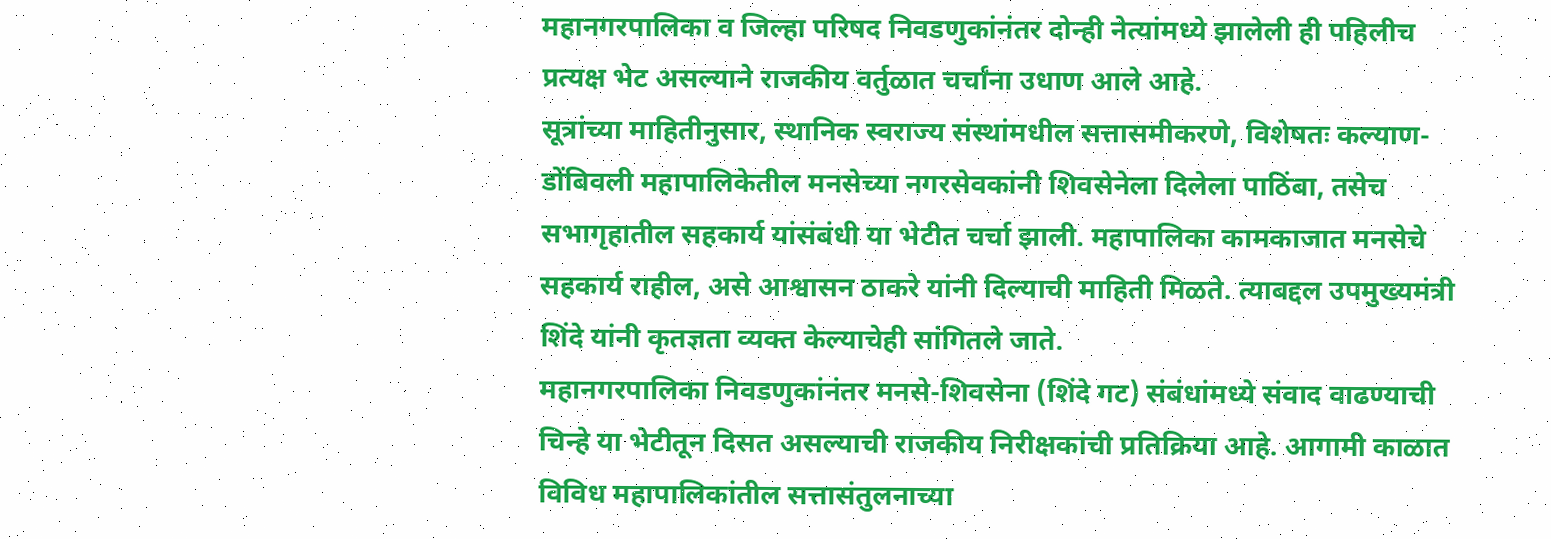महानगरपालिका व जिल्हा परिषद निवडणुकांनंतर दोन्ही नेत्यांमध्ये झालेली ही पहिलीच प्रत्यक्ष भेट असल्याने राजकीय वर्तुळात चर्चांना उधाण आले आहे.
सूत्रांच्या माहितीनुसार, स्थानिक स्वराज्य संस्थांमधील सत्तासमीकरणे, विशेषतः कल्याण-डोंबिवली महापालिकेतील मनसेच्या नगरसेवकांनी शिवसेनेला दिलेला पाठिंबा, तसेच सभागृहातील सहकार्य यांसंबंधी या भेटीत चर्चा झाली. महापालिका कामकाजात मनसेचे सहकार्य राहील, असे आश्वासन ठाकरे यांनी दिल्याची माहिती मिळते. त्याबद्दल उपमुख्यमंत्री शिंदे यांनी कृतज्ञता व्यक्त केल्याचेही सांगितले जाते.
महानगरपालिका निवडणुकांनंतर मनसे-शिवसेना (शिंदे गट) संबंधांमध्ये संवाद वाढण्याची चिन्हे या भेटीतून दिसत असल्याची राजकीय निरीक्षकांची प्रतिक्रिया आहे. आगामी काळात विविध महापालिकांतील सत्तासंतुलनाच्या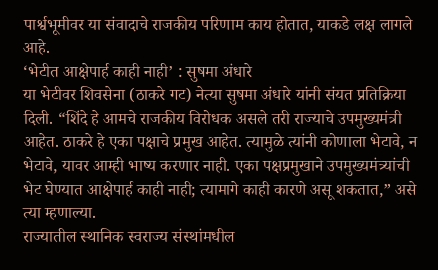पार्श्वभूमीवर या संवादाचे राजकीय परिणाम काय होतात, याकडे लक्ष लागले आहे.
‘भेटीत आक्षेपार्ह काही नाही’ : सुषमा अंधारे
या भेटीवर शिवसेना (ठाकरे गट) नेत्या सुषमा अंधारे यांनी संयत प्रतिक्रिया दिली. “शिंदे हे आमचे राजकीय विरोधक असले तरी राज्याचे उपमुख्यमंत्री आहेत. ठाकरे हे एका पक्षाचे प्रमुख आहेत. त्यामुळे त्यांनी कोणाला भेटावे, न भेटावे, यावर आम्ही भाष्य करणार नाही. एका पक्षप्रमुखाने उपमुख्यमंत्र्यांची भेट घेण्यात आक्षेपार्ह काही नाही; त्यामागे काही कारणे असू शकतात,” असे त्या म्हणाल्या.
राज्यातील स्थानिक स्वराज्य संस्थांमधील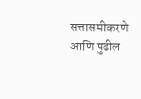सत्तासमीकरणे आणि पुढील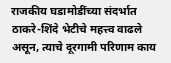राजकीय घडामोडींच्या संदर्भात ठाकरे-शिंदे भेटीचे महत्त्व वाढले असून, त्याचे दूरगामी परिणाम काय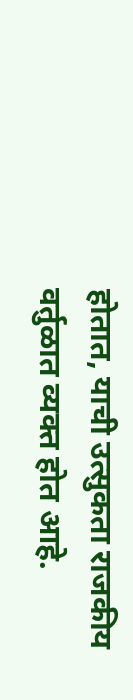होतात, याची उत्सुकता राजकीय वर्तुळात व्यक्त होत आहे.